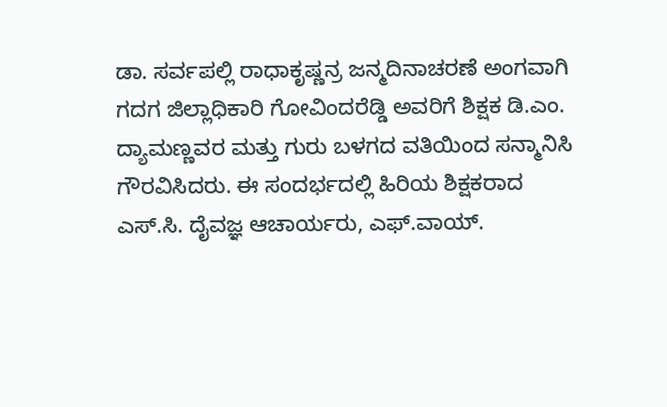ಡಾ. ಸರ್ವಪಲ್ಲಿ ರಾಧಾಕೃಷ್ಣನ್ರ ಜನ್ಮದಿನಾಚರಣೆ ಅಂಗವಾಗಿ ಗದಗ ಜಿಲ್ಲಾಧಿಕಾರಿ ಗೋವಿಂದರೆಡ್ಡಿ ಅವರಿಗೆ ಶಿಕ್ಷಕ ಡಿ.ಎಂ. ದ್ಯಾಮಣ್ಣವರ ಮತ್ತು ಗುರು ಬಳಗದ ವತಿಯಿಂದ ಸನ್ಮಾನಿಸಿ ಗೌರವಿಸಿದರು. ಈ ಸಂದರ್ಭದಲ್ಲಿ ಹಿರಿಯ ಶಿಕ್ಷಕರಾದ ಎಸ್.ಸಿ. ದೈವಜ್ಞ ಆಚಾರ್ಯರು, ಎಫ್.ವಾಯ್.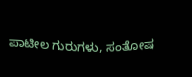ಪಾಟೀಲ ಗುರುಗಳು, ಸಂತೋಷ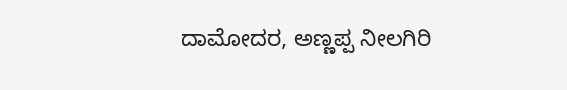ದಾಮೋದರ, ಅಣ್ಣಪ್ಪ ನೀಲಗಿರಿ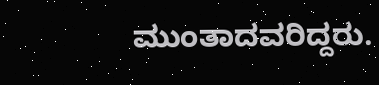ಮುಂತಾದವರಿದ್ದರು.